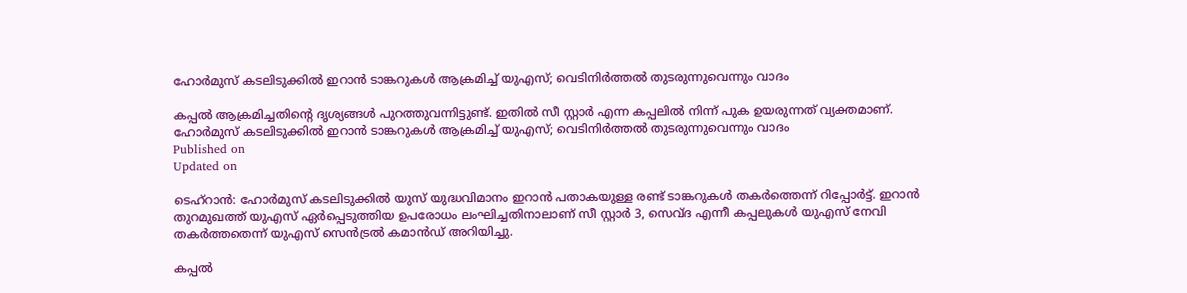ഹോര്‍മുസ് കടലിടുക്കില്‍ ഇറാന്‍ ടാങ്കറുകള്‍ ആക്രമിച്ച് യുഎസ്; വെടിനിര്‍ത്തല്‍ തുടരുന്നുവെന്നും വാദം

കപ്പല്‍ ആക്രമിച്ചതിന്റെ ദൃശ്യങ്ങള്‍ പുറത്തുവന്നിട്ടുണ്ട്. ഇതില്‍ സീ സ്റ്റാര്‍ എന്ന കപ്പലില്‍ നിന്ന് പുക ഉയരുന്നത് വ്യക്തമാണ്.
ഹോര്‍മുസ് കടലിടുക്കില്‍ ഇറാന്‍ ടാങ്കറുകള്‍ ആക്രമിച്ച് യുഎസ്; വെടിനിര്‍ത്തല്‍ തുടരുന്നുവെന്നും വാദം
Published on
Updated on

ടെഹ്‌റാന്‍: ഹോര്‍മുസ് കടലിടുക്കില്‍ യുസ് യുദ്ധവിമാനം ഇറാന്‍ പതാകയുള്ള രണ്ട് ടാങ്കറുകള്‍ തകര്‍ത്തെന്ന് റിപ്പോര്‍ട്ട്. ഇറാന്‍ തുറമുഖത്ത് യുഎസ് ഏര്‍പ്പെടുത്തിയ ഉപരോധം ലംഘിച്ചതിനാലാണ് സീ സ്റ്റാര്‍ 3, സെവ്ദ എന്നീ കപ്പലുകള്‍ യുഎസ് നേവി തകര്‍ത്തതെന്ന് യുഎസ് സെന്‍ട്രല്‍ കമാന്‍ഡ് അറിയിച്ചു.

കപ്പല്‍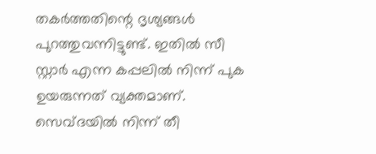തകര്‍ത്തതിന്റെ ദൃശ്യങ്ങള്‍ പുറത്തുവന്നിട്ടുണ്ട്. ഇതില്‍ സീ സ്റ്റാര്‍ എന്ന കപ്പലില്‍ നിന്ന് പുക ഉയരുന്നത് വ്യക്തമാണ്. സെവ്ദയില്‍ നിന്ന് തീ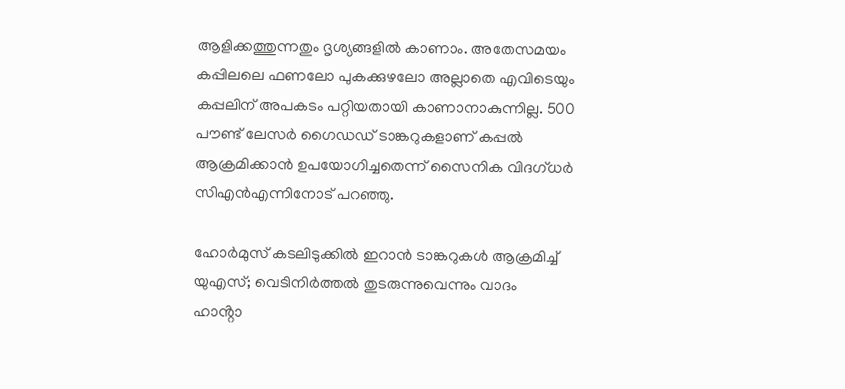ആളിക്കത്തുന്നതും ദൃശ്യങ്ങളില്‍ കാണാം. അതേസമയം കപ്പിലലെ ഫണലോ പുകക്കുഴലോ അല്ലാതെ എവിടെയും കപ്പലിന് അപകടം പറ്റിയതായി കാണാനാകുന്നില്ല. 500 പൗണ്ട് ലേസര്‍ ഗൈഡഡ് ടാങ്കറുകളാണ് കപ്പല്‍ ആക്രമിക്കാന്‍ ഉപയോഗിച്ചതെന്ന് സൈനിക വിദഗ്ധര്‍ സിഎന്‍എന്നിനോട് പറഞ്ഞു.

ഹോര്‍മുസ് കടലിടുക്കില്‍ ഇറാന്‍ ടാങ്കറുകള്‍ ആക്രമിച്ച് യുഎസ്; വെടിനിര്‍ത്തല്‍ തുടരുന്നുവെന്നും വാദം
ഹാൻ്റാ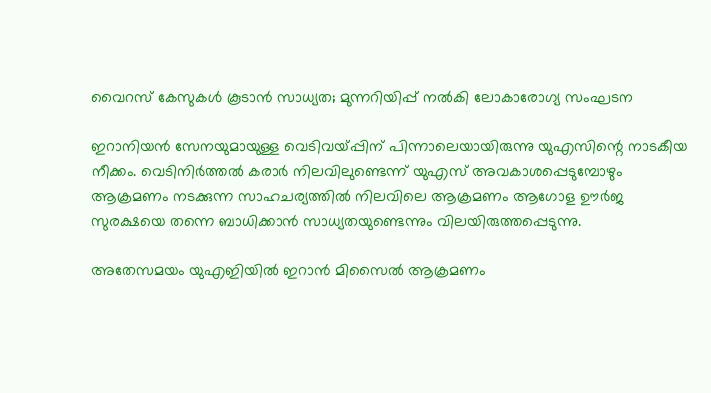വൈറസ് കേസുകള്‍ കൂടാന്‍ സാധ്യത; മുന്നറിയിപ്പ് നല്‍കി ലോകാരോഗ്യ സംഘടന

ഇറാനിയന്‍ സേനയുമായുള്ള വെടിവയ്പ്പിന് പിന്നാലെയായിരുന്നു യുഎസിന്റെ നാടകീയ നീക്കം. വെടിനിര്‍ത്തല്‍ കരാര്‍ നിലവിലുണ്ടെന്ന് യുഎസ് അവകാശപ്പെടുമ്പോഴും ആക്രമണം നടക്കുന്ന സാഹചര്യത്തില്‍ നിലവിലെ ആക്രമണം ആഗോള ഊര്‍ജ സുരക്ഷയെ തന്നെ ബാധിക്കാന്‍ സാധ്യതയുണ്ടെന്നും വിലയിരുത്തപ്പെടുന്നു.

അതേസമയം യുഎഇിയില്‍ ഇറാന്‍ മിസൈല്‍ ആക്രമണം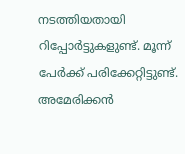നടത്തിയതായി റിപ്പോര്‍ട്ടുകളുണ്ട്. മൂന്ന് പേര്‍ക്ക് പരിക്കേറ്റിട്ടുണ്ട്. അമേരിക്കന്‍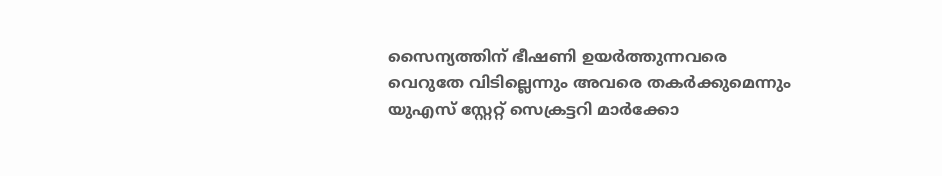സൈന്യത്തിന് ഭീഷണി ഉയര്‍ത്തുന്നവരെ വെറുതേ വിടില്ലെന്നും അവരെ തകര്‍ക്കുമെന്നും യുഎസ് സ്റ്റേറ്റ് സെക്രട്ടറി മാര്‍ക്കോ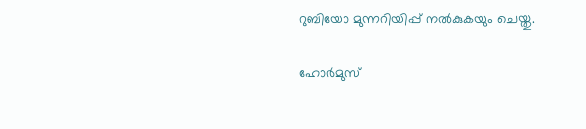റുബിയോ മുന്നറിയിപ്പ് നല്‍കുകയും ചെയ്തു.

ഹോര്‍മുസ്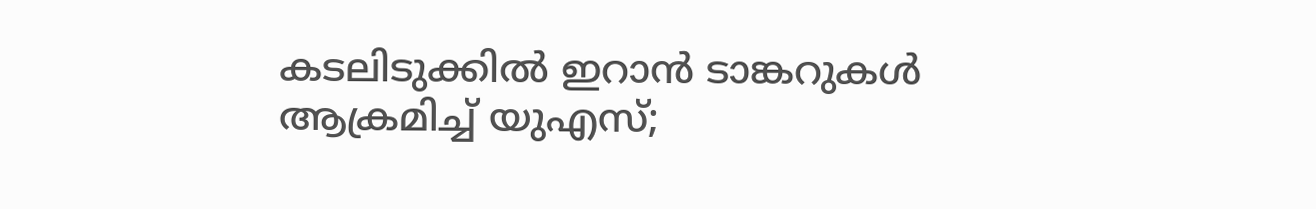കടലിടുക്കില്‍ ഇറാന്‍ ടാങ്കറുകള്‍ ആക്രമിച്ച് യുഎസ്;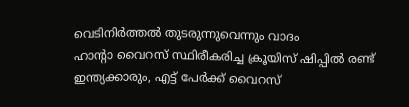വെടിനിര്‍ത്തല്‍ തുടരുന്നുവെന്നും വാദം
ഹാൻ്റാ വൈറസ് സ്ഥിരീകരിച്ച ക്രൂയിസ് ഷിപ്പില്‍ രണ്ട് ഇന്ത്യക്കാരും, എട്ട് പേര്‍ക്ക് വൈറസ്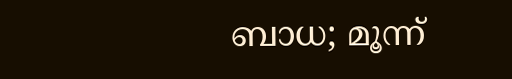ബാധ; മൂന്ന്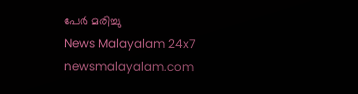പേർ മരിച്ചു
News Malayalam 24x7
newsmalayalam.com